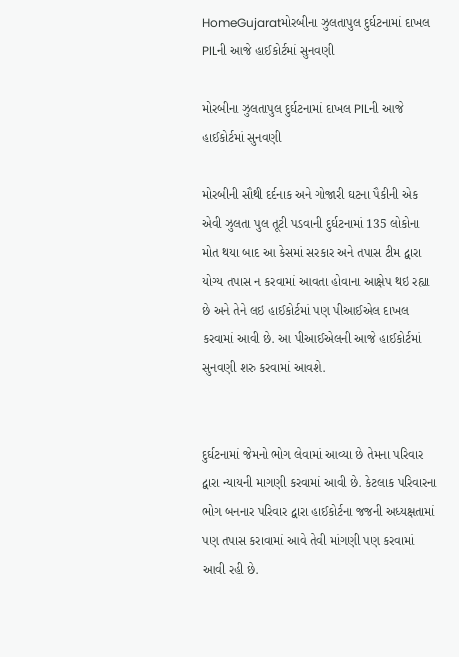HomeGujaratમોરબીના ઝુલતાપુલ દુર્ઘટનામાં દાખલ PILની આજે હાઈકોર્ટમાં સુનવણી

મોરબીના ઝુલતાપુલ દુર્ઘટનામાં દાખલ PILની આજે હાઈકોર્ટમાં સુનવણી

મોરબીની સૌથી દર્દનાક અને ગોજારી ઘટના પૈકીની એક એવી ઝુલતા પુલ તૂટી પડવાની દુર્ઘટનામાં 135 લોકોના મોત થયા બાદ આ કેસમાં સરકાર અને તપાસ ટીમ દ્વારા યોગ્ય તપાસ ન કરવામાં આવતા હોવાના આક્ષેપ થઇ રહ્યા છે અને તેને લઇ હાઈકોર્ટમાં પણ પીઆઈએલ દાખલ કરવામાં આવી છે. આ પીઆઈએલની આજે હાઈકોર્ટમાં સુનવણી શરુ કરવામાં આવશે.


દુર્ઘટનામાં જેમનો ભોગ લેવામાં આવ્યા છે તેમના પરિવાર દ્વારા ન્યાયની માગણી કરવામાં આવી છે. કેટલાક પરિવારના ભોગ બનનાર પરિવાર દ્વારા હાઈકોર્ટના જજની અધ્યક્ષતામાં પણ તપાસ કરાવામાં આવે તેવી માંગણી પણ કરવામાં આવી રહી છે.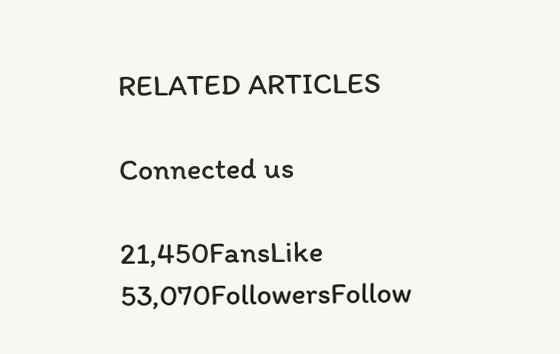RELATED ARTICLES

Connected us

21,450FansLike
53,070FollowersFollow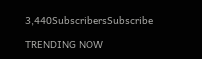3,440SubscribersSubscribe

TRENDING NOW